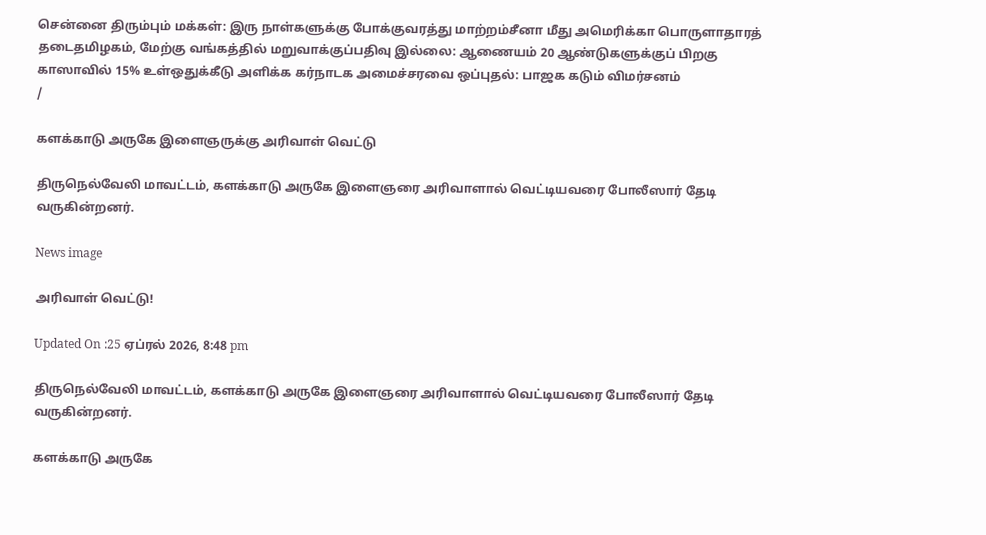சென்னை திரும்பும் மக்கள்: இரு நாள்களுக்கு போக்குவரத்து மாற்றம்சீனா மீது அமெரிக்கா பொருளாதாரத் தடைதமிழகம், மேற்கு வங்கத்தில் மறுவாக்குப்பதிவு இல்லை: ஆணையம் 20 ஆண்டுகளுக்குப் பிறகு காஸாவில் 15% உள்ஒதுக்கீடு அளிக்க கர்நாடக அமைச்சரவை ஒப்புதல்: பாஜக கடும் விமர்சனம்
/

களக்காடு அருகே இளைஞருக்கு அரிவாள் வெட்டு

திருநெல்வேலி மாவட்டம், களக்காடு அருகே இளைஞரை அரிவாளால் வெட்டியவரை போலீஸார் தேடி வருகின்றனர்.

News image

அரிவாள் வெட்டு!

Updated On :25 ஏப்ரல் 2026, 8:48 pm

திருநெல்வேலி மாவட்டம், களக்காடு அருகே இளைஞரை அரிவாளால் வெட்டியவரை போலீஸார் தேடி வருகின்றனர்.

களக்காடு அருகே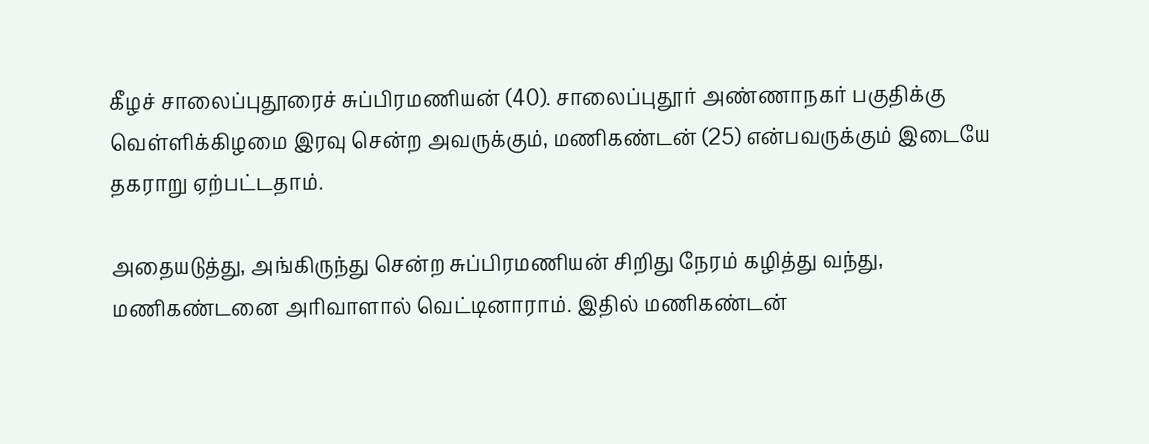கீழச் சாலைப்புதூரைச் சுப்பிரமணியன் (40). சாலைப்புதூர் அண்ணாநகர் பகுதிக்கு வெள்ளிக்கிழமை இரவு சென்ற அவருக்கும், மணிகண்டன் (25) என்பவருக்கும் இடையே தகராறு ஏற்பட்டதாம்.

அதையடுத்து, அங்கிருந்து சென்ற சுப்பிரமணியன் சிறிது நேரம் கழித்து வந்து, மணிகண்டனை அரிவாளால் வெட்டினாராம். இதில் மணிகண்டன்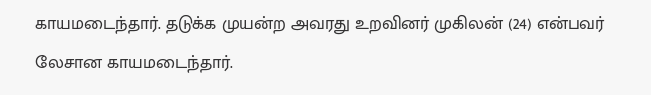காயமடைந்தார். தடுக்க முயன்ற அவரது உறவினர் முகிலன் (24) என்பவர் லேசான காயமடைந்தார்.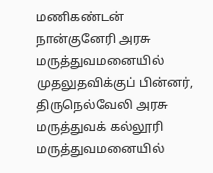மணிகண்டன் நான்குனேரி அரசு மருத்துவமனையில் முதலுதவிக்குப் பின்னர், திருநெல்வேலி அரசு மருத்துவக் கல்லூரி மருத்துவமனையில்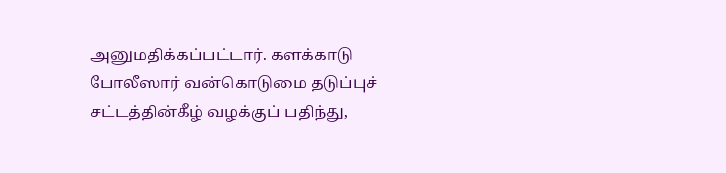அனுமதிக்கப்பட்டார். களக்காடு போலீஸார் வன்கொடுமை தடுப்புச் சட்டத்தின்கீழ் வழக்குப் பதிந்து,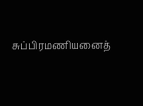சுப்பிரமணியனைத்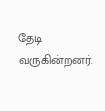தேடி வருகின்றனர்.